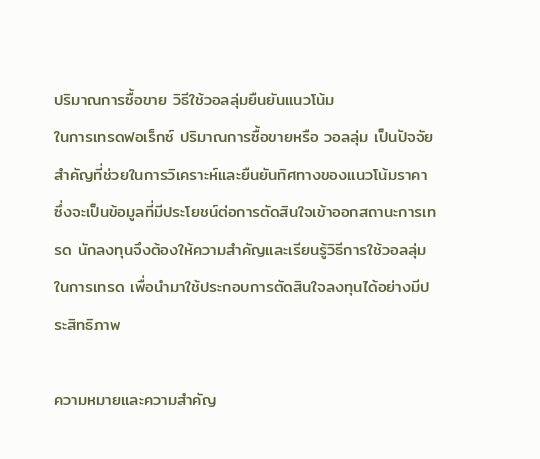ปริมาณการซื้อขาย วิธีใช้วอลลุ่มยืนยันแนวโน้ม
ในการเทรดฟอเร็กซ์ ปริมาณการซื้อขายหรือ วอลลุ่ม เป็นปัจจัยสำคัญที่ช่วยในการวิเคราะห์และยืนยันทิศทางของแนวโน้มราคา ซึ่งจะเป็นข้อมูลที่มีประโยชน์ต่อการตัดสินใจเข้าออกสถานะการเทรด นักลงทุนจึงต้องให้ความสำคัญและเรียนรู้วิธีการใช้วอลลุ่มในการเทรด เพื่อนำมาใช้ประกอบการตัดสินใจลงทุนได้อย่างมีประสิทธิภาพ

ความหมายและความสำคัญ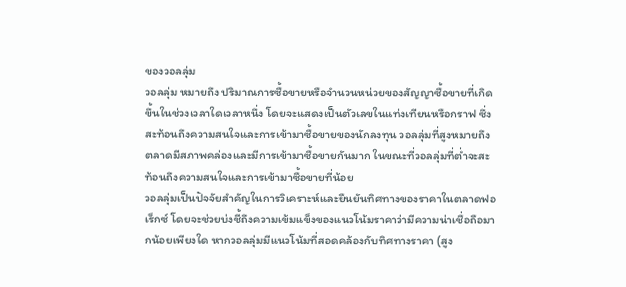ของวอลลุ่ม
วอลลุ่ม หมายถึง ปริมาณการซื้อขายหรือจำนวนหน่วยของสัญญาซื้อขายที่เกิดขึ้นในช่วงเวลาใดเวลาหนึ่ง โดยจะแสดงเป็นตัวเลขในแท่งเทียนหรือกราฟ ซึ่งสะท้อนถึงความสนใจและการเข้ามาซื้อขายของนักลงทุน วอลลุ่มที่สูงหมายถึงตลาดมีสภาพคล่องและมีการเข้ามาซื้อขายกันมาก ในขณะที่วอลลุ่มที่ต่ำจะสะท้อนถึงความสนใจและการเข้ามาซื้อขายที่น้อย
วอลลุ่มเป็นปัจจัยสำคัญในการวิเคราะห์และยืนยันทิศทางของราคาในตลาดฟอเร็กซ์ โดยจะช่วยบ่งชี้ถึงความเข้มแข็งของแนวโน้มราคาว่ามีความน่าเชื่อถือมากน้อยเพียงใด หากวอลลุ่มมีแนวโน้มที่สอดคล้องกับทิศทางราคา (สูง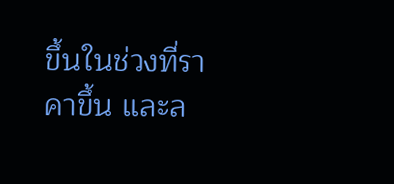ขึ้นในช่วงที่ราคาขึ้น และล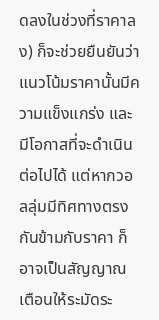ดลงในช่วงที่ราคาลง) ก็จะช่วยยืนยันว่าแนวโน้มราคานั้นมีความแข็งแกร่ง และมีโอกาสที่จะดำเนินต่อไปได้ แต่หากวอลลุ่มมีทิศทางตรงกันข้ามกับราคา ก็อาจเป็นสัญญาณเตือนให้ระมัดระ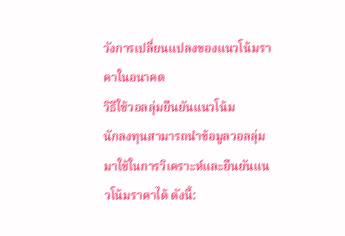วังการเปลี่ยนแปลงของแนวโน้มราคาในอนาคต
วิธีใช้วอลลุ่มยืนยันแนวโน้ม
นักลงทุนสามารถนำข้อมูลวอลลุ่มมาใช้ในการวิเคราะห์และยืนยันแนวโน้มราคาได้ ดังนี้: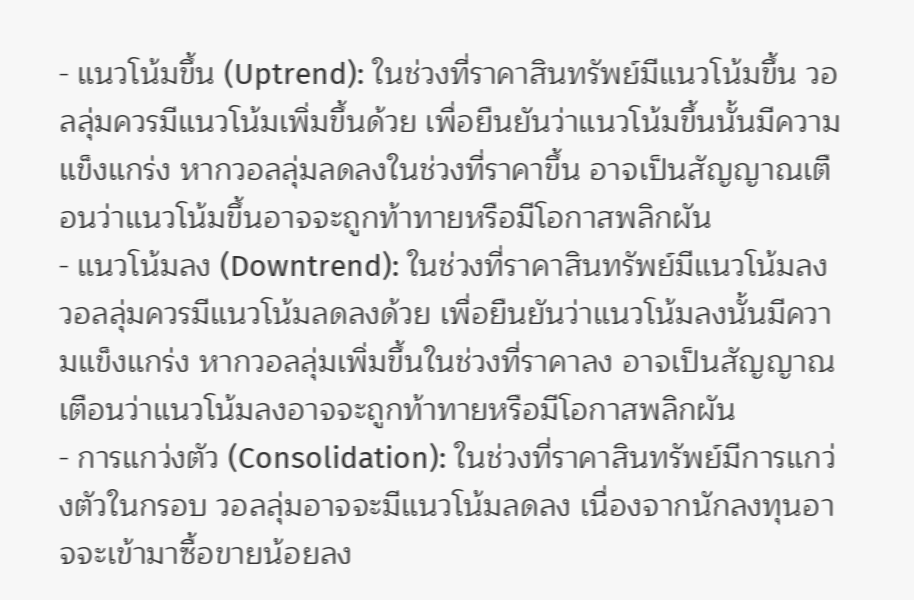- แนวโน้มขึ้น (Uptrend): ในช่วงที่ราคาสินทรัพย์มีแนวโน้มขึ้น วอลลุ่มควรมีแนวโน้มเพิ่มขึ้นด้วย เพื่อยืนยันว่าแนวโน้มขึ้นนั้นมีความแข็งแกร่ง หากวอลลุ่มลดลงในช่วงที่ราคาขึ้น อาจเป็นสัญญาณเตือนว่าแนวโน้มขึ้นอาจจะถูกท้าทายหรือมีโอกาสพลิกผัน
- แนวโน้มลง (Downtrend): ในช่วงที่ราคาสินทรัพย์มีแนวโน้มลง วอลลุ่มควรมีแนวโน้มลดลงด้วย เพื่อยืนยันว่าแนวโน้มลงนั้นมีความแข็งแกร่ง หากวอลลุ่มเพิ่มขึ้นในช่วงที่ราคาลง อาจเป็นสัญญาณเตือนว่าแนวโน้มลงอาจจะถูกท้าทายหรือมีโอกาสพลิกผัน
- การแกว่งตัว (Consolidation): ในช่วงที่ราคาสินทรัพย์มีการแกว่งตัวในกรอบ วอลลุ่มอาจจะมีแนวโน้มลดลง เนื่องจากนักลงทุนอาจจะเข้ามาซื้อขายน้อยลง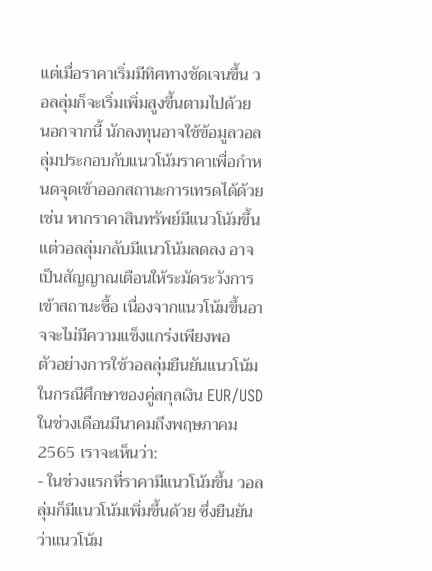แต่เมื่อราคาเริ่มมีทิศทางชัดเจนขึ้น วอลลุ่มก็จะเริ่มเพิ่มสูงขึ้นตามไปด้วย
นอกจากนี้ นักลงทุนอาจใช้ข้อมูลวอลลุ่มประกอบกับแนวโน้มราคาเพื่อกำหนดจุดเข้าออกสถานะการเทรดได้ด้วย เช่น หากราคาสินทรัพย์มีแนวโน้มขึ้น แต่วอลลุ่มกลับมีแนวโน้มลดลง อาจเป็นสัญญาณเตือนให้ระมัดระวังการเข้าสถานะซื้อ เนื่องจากแนวโน้มขึ้นอาจจะไม่มีความแข็งแกร่งเพียงพอ
ตัวอย่างการใช้วอลลุ่มยืนยันแนวโน้ม
ในกรณีศึกษาของคู่สกุลเงิน EUR/USD ในช่วงเดือนมีนาคมถึงพฤษภาคม 2565 เราจะเห็นว่า:
- ในช่วงแรกที่ราคามีแนวโน้มขึ้น วอลลุ่มก็มีแนวโน้มเพิ่มขึ้นด้วย ซึ่งยืนยันว่าแนวโน้ม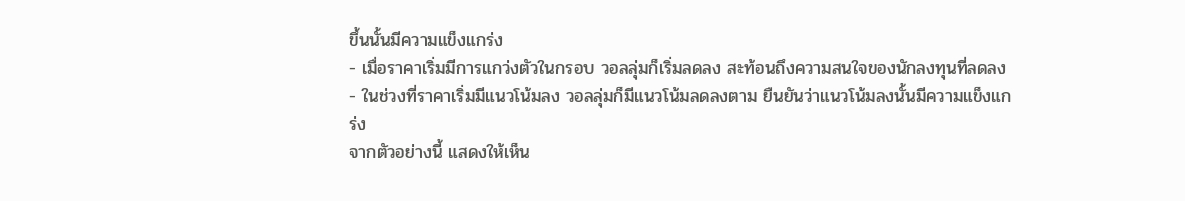ขึ้นนั้นมีความแข็งแกร่ง
- เมื่อราคาเริ่มมีการแกว่งตัวในกรอบ วอลลุ่มก็เริ่มลดลง สะท้อนถึงความสนใจของนักลงทุนที่ลดลง
- ในช่วงที่ราคาเริ่มมีแนวโน้มลง วอลลุ่มก็มีแนวโน้มลดลงตาม ยืนยันว่าแนวโน้มลงนั้นมีความแข็งแกร่ง
จากตัวอย่างนี้ แสดงให้เห็น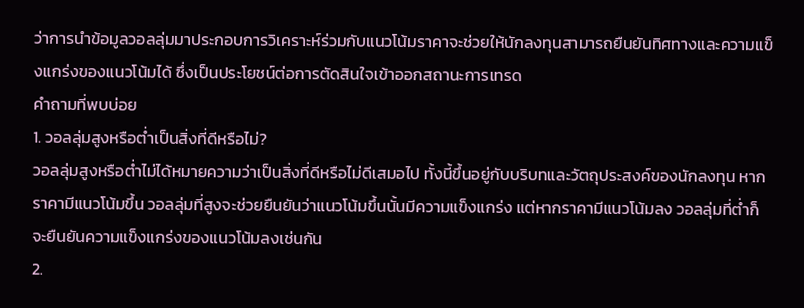ว่าการนำข้อมูลวอลลุ่มมาประกอบการวิเคราะห์ร่วมกับแนวโน้มราคาจะช่วยให้นักลงทุนสามารถยืนยันทิศทางและความแข็งแกร่งของแนวโน้มได้ ซึ่งเป็นประโยชน์ต่อการตัดสินใจเข้าออกสถานะการเทรด
คำถามที่พบบ่อย
1. วอลลุ่มสูงหรือต่ำเป็นสิ่งที่ดีหรือไม่?
วอลลุ่มสูงหรือต่ำไม่ได้หมายความว่าเป็นสิ่งที่ดีหรือไม่ดีเสมอไป ทั้งนี้ขึ้นอยู่กับบริบทและวัตถุประสงค์ของนักลงทุน หากราคามีแนวโน้มขึ้น วอลลุ่มที่สูงจะช่วยยืนยันว่าแนวโน้มขึ้นนั้นมีความแข็งแกร่ง แต่หากราคามีแนวโน้มลง วอลลุ่มที่ต่ำก็จะยืนยันความแข็งแกร่งของแนวโน้มลงเช่นกัน
2.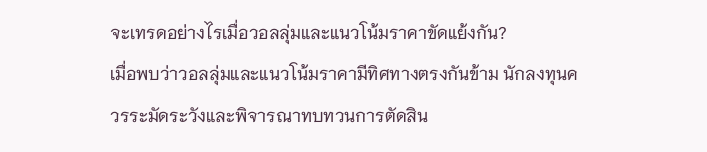จะเทรดอย่างไรเมื่อวอลลุ่มและแนวโน้มราคาขัดแย้งกัน?
เมื่อพบว่าวอลลุ่มและแนวโน้มราคามีทิศทางตรงกันข้าม นักลงทุนควรระมัดระวังและพิจารณาทบทวนการตัดสิน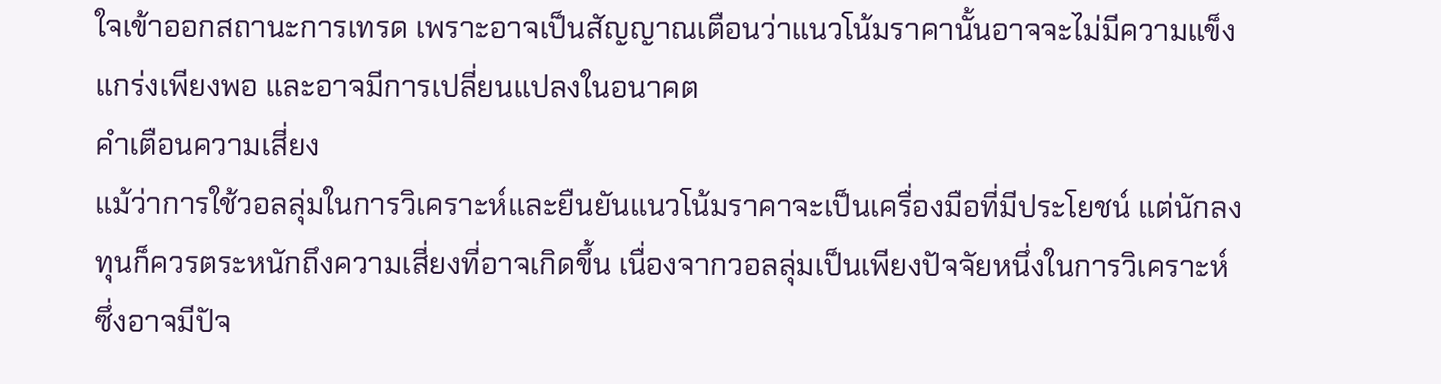ใจเข้าออกสถานะการเทรด เพราะอาจเป็นสัญญาณเตือนว่าแนวโน้มราคานั้นอาจจะไม่มีความแข็งแกร่งเพียงพอ และอาจมีการเปลี่ยนแปลงในอนาคต
คำเตือนความเสี่ยง
แม้ว่าการใช้วอลลุ่มในการวิเคราะห์และยืนยันแนวโน้มราคาจะเป็นเครื่องมือที่มีประโยชน์ แต่นักลงทุนก็ควรตระหนักถึงความเสี่ยงที่อาจเกิดขึ้น เนื่องจากวอลลุ่มเป็นเพียงปัจจัยหนึ่งในการวิเคราะห์ ซึ่งอาจมีปัจ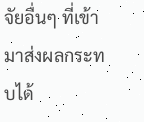จัยอื่นๆ ที่เข้ามาส่งผลกระทบได้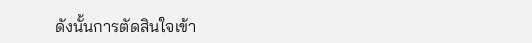ดังนั้นการตัดสินใจเข้า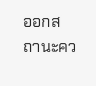ออกสถานะคว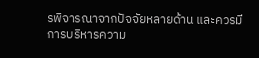รพิจารณาจากปัจจัยหลายด้าน และควรมีการบริหารความ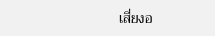เสี่ยงอ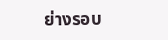ย่างรอบ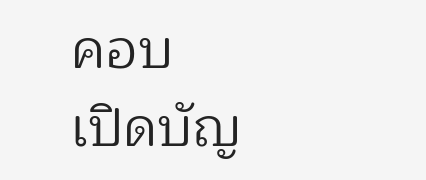คอบ
เปิดบัญ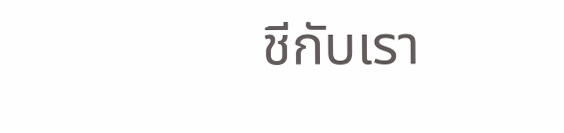ชีกับเรา